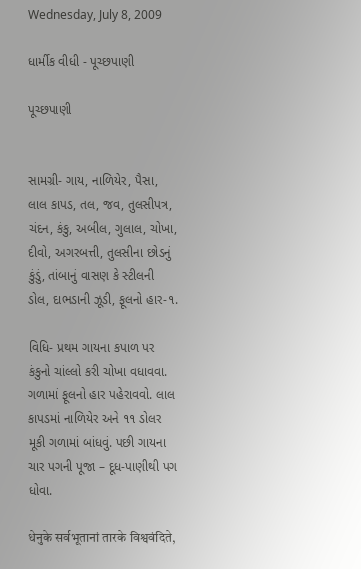Wednesday, July 8, 2009

ધાર્મીક વીધી - પૂચ્છપાણી

પૂચ્છપાણી


સામગ્રી- ગાય, નાળિયેર, પૈસા, લાલ કાપડ, તલ, જવ, તુલસીપત્ર, ચંદન, કંકુ, અબીલ, ગુલાલ, ચોખા, દીવો, અગરબત્તી, તુલસીના છોડનું કુંડું, તાંબાનું વાસણ કે સ્ટીલની ડોલ, દાભડાની ઝૂડી, ફૂલનો હાર-૧.

વિધિ- પ્રથમ ગાયના કપાળ પર કંકુનો ચાંલ્લો કરી ચોખા વધાવવા. ગળામાં ફૂલનો હાર પહેરાવવો. લાલ કાપડમાં નાળિયેર અને ૧૧ ડોલર મૂકી ગળામાં બાંધવું. પછી ગાયના ચાર પગની પૂજા – દૂધ-પાણીથી પગ ધોવા.

धेनुके सर्वभूतानां तारके विश्ववंदिते,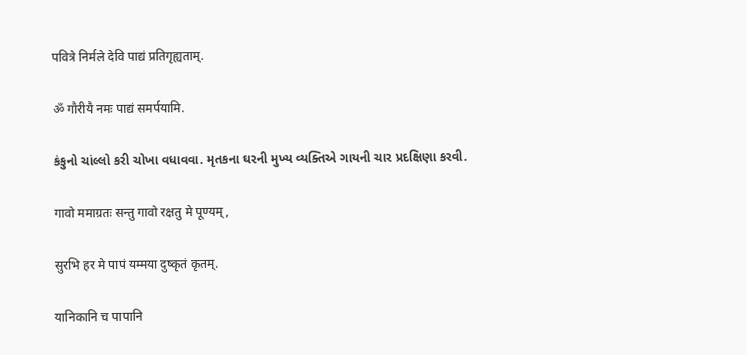पवित्रे निर्मले देवि पाद्यं प्रतिगृह्यताम्.

ॐ गौरीयै नमः पाद्यं समर्पयामि.

કંકુનો ચાંલ્લો કરી ચોખા વધાવવા. મૃતકના ઘરની મુખ્ય વ્યક્તિએ ગાયની ચાર પ્રદક્ષિણા કરવી.

गावो ममाग्रतः सन्तु गावो रक्षतु मे पूण्यम्,

सुरभि हर मे पापं यम्मया दुष्कृतं कृतम्.

यानिकानि च पापानि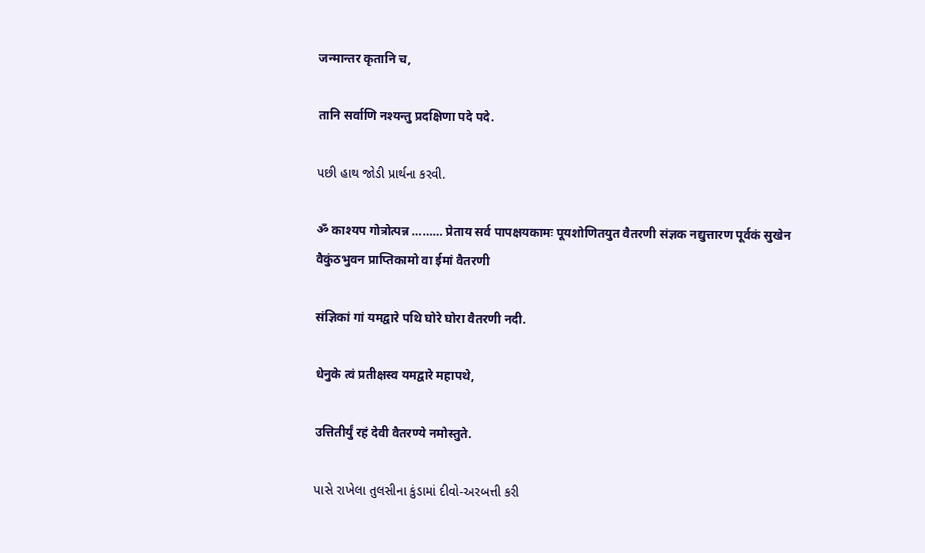जन्मान्तर कृतानि च,

तानि सर्वाणि नश्यन्तु प्रदक्षिणा पदे पदे.

પછી હાથ જોડી પ્રાર્થના કરવી.

ॐ काश्यप गोत्रोत्पन्न ……… प्रेताय सर्व पापक्षयकामः पूयशोणितयुत वैतरणी संज्ञक नद्युत्तारण पूर्वकं सुखेन वैकुंठभुवन प्राप्तिकामो वा ईमां वैतरणी

संज्ञिकां गां यमद्वारे पथि घोरे घोरा वैतरणी नदी.

धेनुके त्वं प्रतीक्षस्व यमद्वारे महापथे,

उत्तितीर्युं रहं देवी वैतरण्ये नमोस्तुते.

પાસે રાખેલા તુલસીના કુંડામાં દીવો-અરબત્તી કરી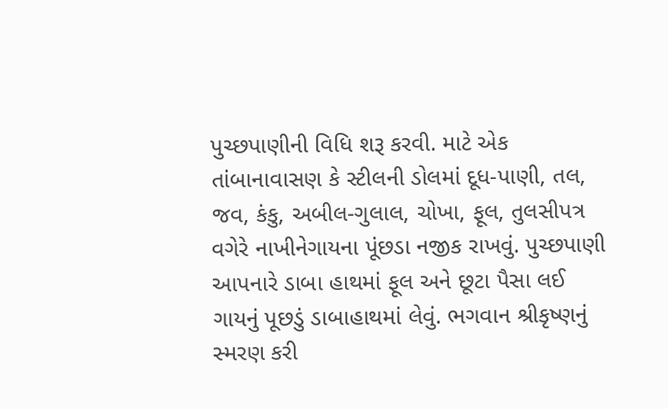પુચ્છપાણીની વિધિ શરૂ કરવી. માટે એક તાંબાનાવાસણ કે સ્ટીલની ડોલમાં દૂધ-પાણી, તલ, જવ, કંકુ, અબીલ-ગુલાલ, ચોખા, ફૂલ, તુલસીપત્ર વગેરે નાખીનેગાયના પૂંછડા નજીક રાખવું. પુચ્છપાણી આપનારે ડાબા હાથમાં ફૂલ અને છૂટા પૈસા લઈ ગાયનું પૂછડું ડાબાહાથમાં લેવું. ભગવાન શ્રીકૃષ્ણનું સ્મરણ કરી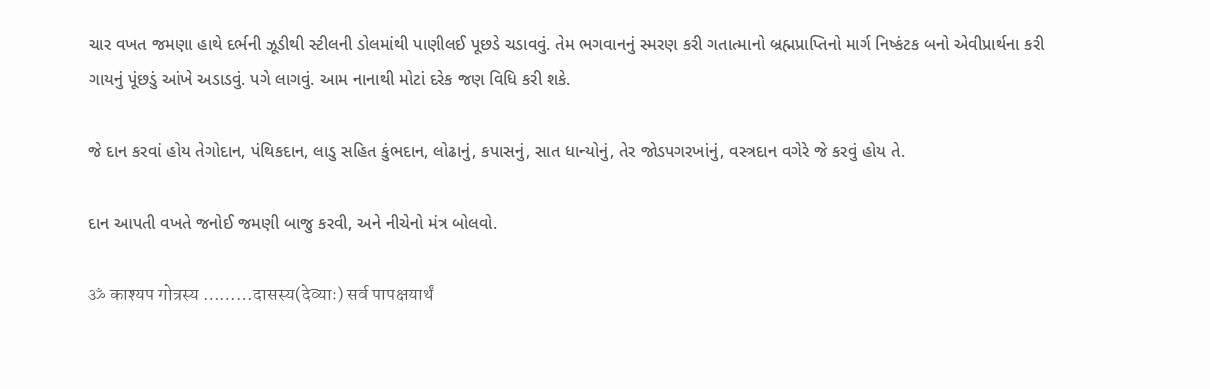ચાર વખત જમણા હાથે દર્ભની ઝૂડીથી સ્ટીલની ડોલમાંથી પાણીલઈ પૂછડે ચડાવવું. તેમ ભગવાનનું સ્મરણ કરી ગતાત્માનો બ્રહ્મપ્રાપ્તિનો માર્ગ નિષ્કંટક બનો એવીપ્રાર્થના કરી ગાયનું પૂંછડું આંખે અડાડવું. પગે લાગવું. આમ નાનાથી મોટાં દરેક જણ વિધિ કરી શકે.

જે દાન કરવાં હોય તેગોદાન, પંથિકદાન, લાડુ સહિત કુંભદાન, લોઢાનું, કપાસનું, સાત ધાન્યોનું, તેર જોડપગરખાંનું, વસ્ત્રદાન વગેરે જે કરવું હોય તે.

દાન આપતી વખતે જનોઈ જમણી બાજુ કરવી, અને નીચેનો મંત્ર બોલવો.

ॐ काश्यप गोत्रस्य ………दासस्य(देव्याः) सर्व पापक्षयार्थं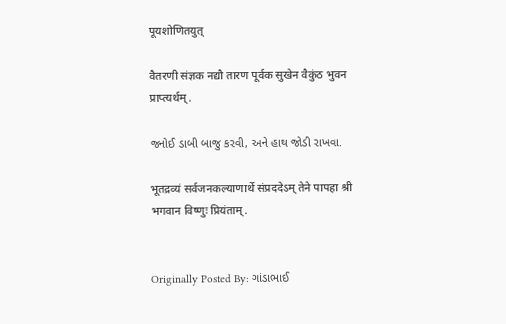पूयशोणितयुत्

वैतरणी संज्ञक नद्यौ तारण पूर्वक सुखेन वैकुंठ भुवन प्राप्त्यर्थम्.

જનોઈ ડાબી બાજુ કરવી, અને હાથ જોડી રાખવા.

भूतद्रव्यं सर्वजनकल्याणार्थे संप्रददेऽम् तेने पापहा श्री भगवान विष्णुः प्रियंताम्.


Originally Posted By: ગાંડાભાઈ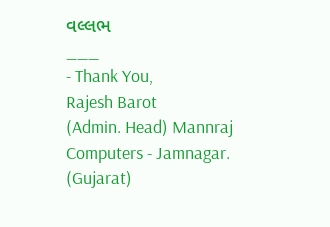વલ્લભ
___
- Thank You,
Rajesh Barot
(Admin. Head) Mannraj Computers - Jamnagar. (Gujarat)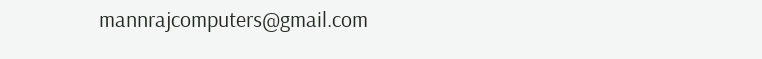mannrajcomputers@gmail.com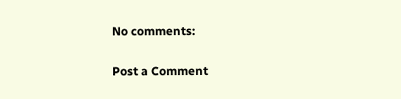No comments:

Post a Comment